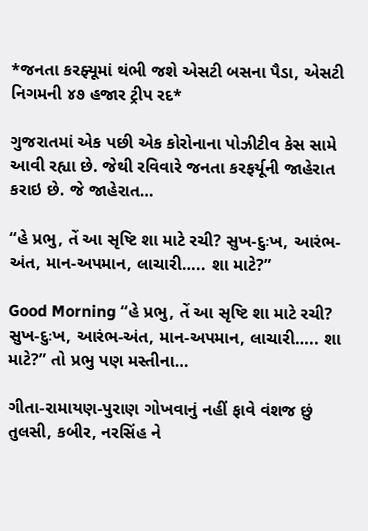*જનતા કરફ્યૂમાં થંભી જશે એસટી બસના પૈડા, એસટી નિગમની ૪૭ હજાર ટ્રીપ રદ*

ગુજરાતમાં એક પછી એક કોરોનાના પોઝીટીવ કેસ સામે આવી રહ્યા છે. જેથી રવિવારે જનતા કરફર્યૂની જાહેરાત કરાઇ છે. જે જાહેરાત…

“હે પ્રભુ, તેં આ સૃષ્ટિ શા માટે રચી? સુખ-દુઃખ, આરંભ-અંત, માન-અપમાન, લાચારી….. શા માટે?”

Good Morning “હે પ્રભુ, તેં આ સૃષ્ટિ શા માટે રચી? સુખ-દુઃખ, આરંભ-અંત, માન-અપમાન, લાચારી….. શા માટે?” તો પ્રભુ પણ મસ્તીના…

ગીતા-રામાયણ-પુરાણ ગોખવાનું નહીં ફાવે વંશજ છું તુલસી, કબીર, નરસિંહ ને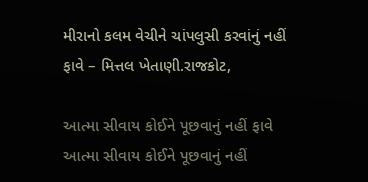મીરાનો કલમ વેચીને ચાંપલુસી કરવાંનું નહીં ફાવે – મિત્તલ ખેતાણી.રાજકોટ,

આત્મા સીવાય કોઈને પૂછવાનું નહીં ફાવે આત્મા સીવાય કોઈને પૂછવાનું નહીં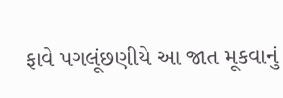ફાવે પગલૂંછણીયે આ જાત મૂકવાનું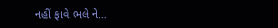નહીં ફાવે ભલે ને…